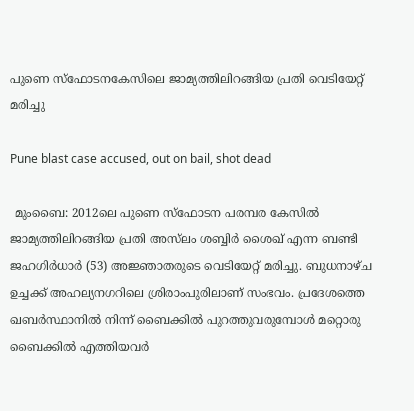പുണെ സ്ഫോടനകേസിലെ ജാമ്യത്തിലിറങ്ങിയ പ്രതി വെടിയേറ്റ് മരിച്ചു

Pune blast case accused, out on bail, shot dead

 മുംബൈ: 2012ലെ പുണെ സ്ഫോടന പരമ്പര കേസിൽ ജാമ്യത്തിലിറങ്ങിയ പ്രതി അസ്‌ലം ശബ്ബിർ ശൈഖ് എന്ന ബണ്ടി ജഹഗിർധാർ (53) അജ്ഞാതരുടെ വെടിയേറ്റ് മരിച്ചു. ബുധനാഴ്ച ഉച്ചക്ക് അഹല്യനഗറിലെ ശ്രിരാംപുരിലാണ് സംഭവം. പ്രദേശത്തെ ഖബർസ്ഥാനിൽ നിന്ന് ബൈക്കിൽ പുറത്തുവരുമ്പോൾ മറ്റൊരു ബൈക്കിൽ എത്തിയവർ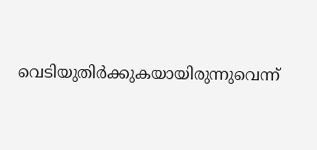വെടിയുതിർക്കുകയായിരുന്നുവെന്ന്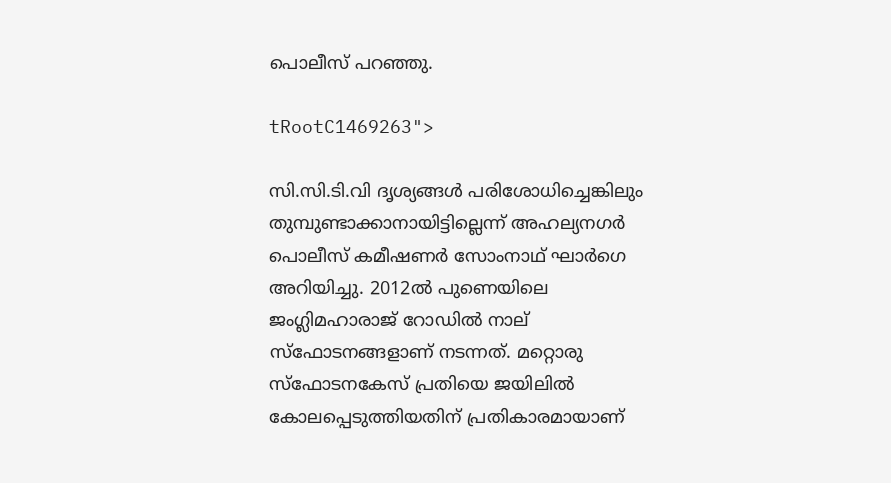പൊലീസ് പറഞ്ഞു.

tRootC1469263">

സി.സി.ടി.വി ദൃശ്യങ്ങൾ പരിശോധിച്ചെങ്കിലും തുമ്പുണ്ടാക്കാനായിട്ടില്ലെന്ന് അഹല്യനഗർ പൊലീസ് കമീഷണർ സോംനാഥ് ഘാർഗെ അറിയിച്ചു. 2012ൽ പുണെയിലെ ജംഗ്ലിമഹാരാജ് റോഡിൽ നാല് സ്ഫോടനങ്ങളാണ് നടന്നത്. മറ്റൊരു സ്ഫോടനകേസ് പ്രതിയെ ജയിലിൽ കോലപ്പെടുത്തിയതിന് പ്രതികാരമായാണ്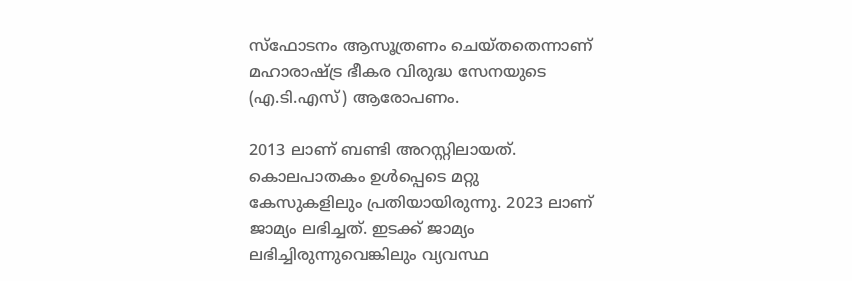സ്ഫോടനം ആസൂത്രണം ചെയ്തതെന്നാണ് മഹാരാഷ്ട്ര ഭീകര വിരുദ്ധ സേനയുടെ (എ.ടി.എസ്) ആരോപണം.

2013 ലാണ് ബണ്ടി അറസ്റ്റിലായത്. കൊലപാതകം ഉൾപ്പെടെ മറ്റു കേസുകളിലും പ്രതിയായിരുന്നു. 2023 ലാണ് ജാമ്യം ലഭിച്ചത്. ഇടക്ക് ജാമ്യം ലഭിച്ചിരുന്നുവെങ്കിലും വ്യവസ്ഥ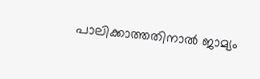പാലിക്കാത്തതിനാൽ ജാമ്യം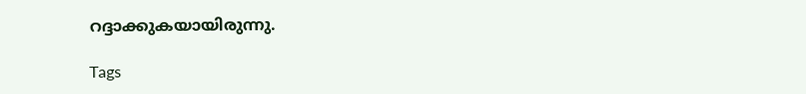റദ്ദാക്കുകയായിരുന്നു.

Tags